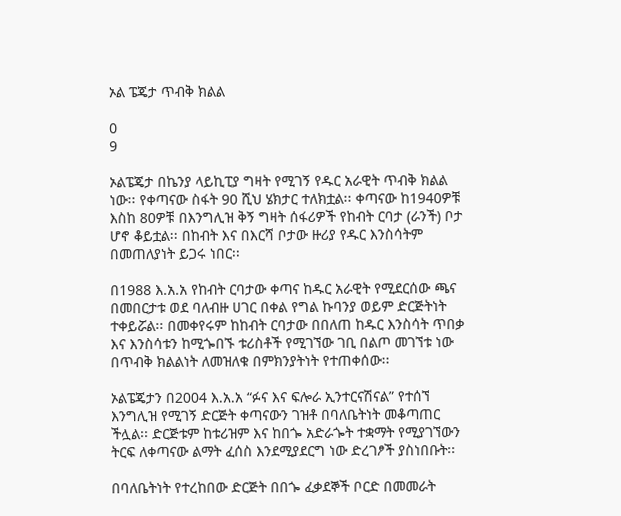ኦል ፔጄታ ጥብቅ ክልል

0
9

ኦልፔጄታ በኬንያ ላይኪፒያ ግዛት የሚገኝ የዱር አራዊት ጥብቅ ክልል ነው፡፡ የቀጣናው ስፋት 90 ሺህ ሄክታር ተለክቷል፡፡ ቀጣናው ከ1940ዎቹ እስከ 80ዎቹ በእንግሊዝ ቅኝ ግዛት ሰፋሪዎች የከብት ርባታ (ራንች) ቦታ ሆኖ ቆይቷል፡፡ በከብት እና በእርሻ ቦታው ዙሪያ የዱር እንስሳትም በመጠለያነት ይጋሩ ነበር፡፡

በ1988 እ.አ.አ የከብት ርባታው ቀጣና ከዱር አራዊት የሚደርሰው ጫና በመበርታቱ ወደ ባለብዙ ሀገር በቀል የግል ኩባንያ ወይም ድርጅትነት ተቀይሯል፡፡ በመቀየሩም ከከብት ርባታው በበለጠ ከዱር እንስሳት ጥበቃ እና እንስሳቱን ከሚጐበኙ ቱሪስቶች የሚገኘው ገቢ በልጦ መገኘቱ ነው በጥብቅ ክልልነት ለመዝለቁ በምክንያትነት የተጠቀሰው፡፡

ኦልፔጄታን በ2004 እ.አ.አ “ፉና እና ፍሎራ ኢንተርናሽናል” የተሰኘ እንግሊዝ የሚገኝ ድርጅት ቀጣናውን ገዝቶ በባለቤትነት መቆጣጠር ችሏል፡፡ ድርጅቱም ከቱሪዝም እና ከበጐ አድራጐት ተቋማት የሚያገኘውን ትርፍ ለቀጣናው ልማት ፈሰስ እንደሚያደርግ ነው ድረገፆች ያስነበቡት፡፡

በባለቤትነት የተረከበው ድርጅት በበጐ ፈቃደኞች ቦርድ በመመራት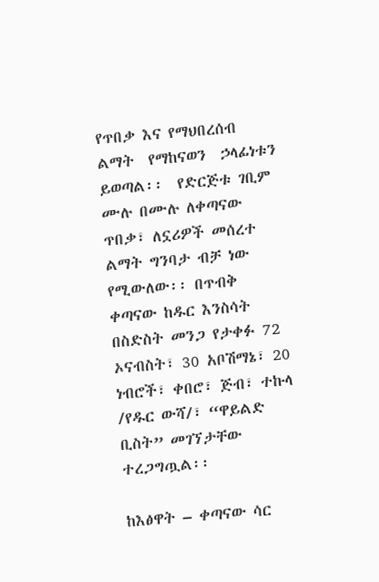የጥበቃ እና የማህበረሰብ  ልማት  የማከናወን  ኃላፊነቱን ይወጣል፡፡  የድርጅቱ ገቢም ሙሉ በሙሉ ለቀጣናው ጥበቃ፣ ለኗሪዎች መሰረተ ልማት ግንባታ ብቻ ነው የሚውለው፡፡ በጥብቅ ቀጣናው ከዱር እንስሳት በስድስት መንጋ የታቀፉ 72 ኦናብስት፣ 30 አቦሽማኔ፣ 20 ነብሮች፣ ቀበሮ፣ ጅብ፣ ተኩላ /የዱር ውሻ/፣ “ዋይልድ ቢስት” መገኘታቸው ተረጋግጧል፡፡

ከእፅዋት – ቀጣናው ሳር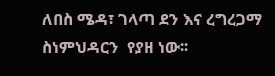ለበስ ሜዳ፣ ገላጣ ደን እና ረግረጋማ ስነምህዳርን  የያዘ ነው፡፡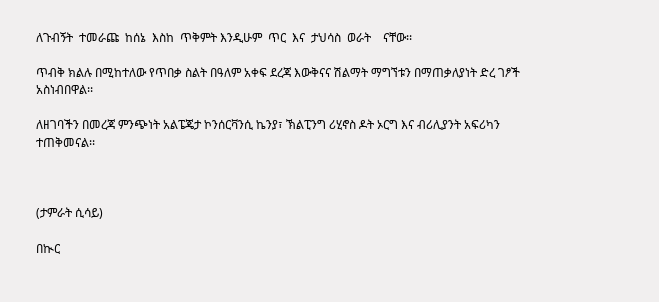ለጉብኝት  ተመራጩ  ከሰኔ  እስከ  ጥቅምት እንዲሁም  ጥር  እና  ታህሳስ  ወራት    ናቸው፡፡

ጥብቅ ክልሉ በሚከተለው የጥበቃ ስልት በዓለም አቀፍ ደረጃ እውቅናና ሽልማት ማግኘቱን በማጠቃለያነት ድረ ገፆች አስነብበዋል፡፡

ለዘገባችን በመረጃ ምንጭነት አልፔጄታ ኮንሰርቫንሲ ኬንያ፣ ኽልፒንግ ሪሂኖስ ዶት ኦርግ እና ብሪሊያንት አፍሪካን ተጠቅመናል፡፡



(ታምራት ሲሳይ)

በኲር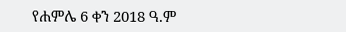የሐምሌ 6 ቀን 2018 ዓ.ም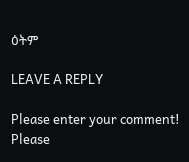ዕትም

LEAVE A REPLY

Please enter your comment!
Please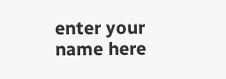enter your name here